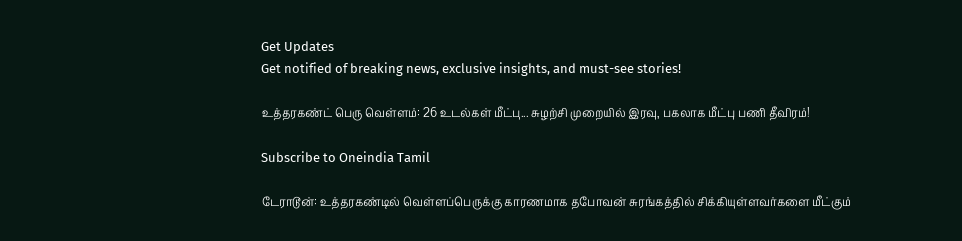Get Updates
Get notified of breaking news, exclusive insights, and must-see stories!

உத்தரகண்ட் பெரு வெள்ளம்: 26 உடல்கள் மீட்பு... சுழற்சி முறையில் இரவு, பகலாக மீட்பு பணி தீவிரம்!

Subscribe to Oneindia Tamil

டேராடூன்: உத்தரகண்டில் வெள்ளப்பெருக்கு காரணமாக தபோவன் சுரங்கத்தில் சிக்கியுள்ளவர்களை மீட்கும்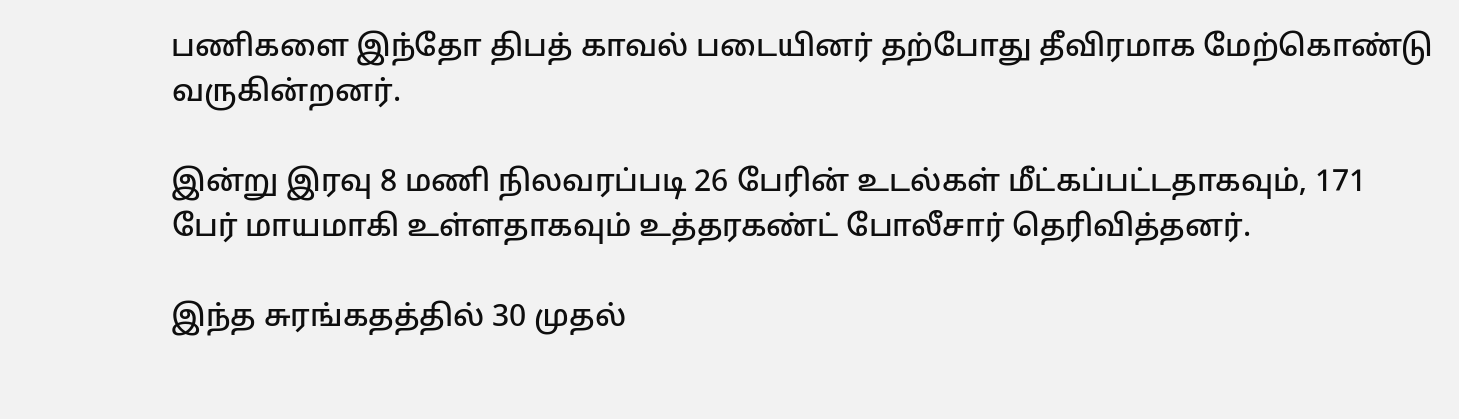பணிகளை இந்தோ திபத் காவல் படையினர் தற்போது தீவிரமாக மேற்கொண்டு வருகின்றனர்.

இன்று இரவு 8 மணி நிலவரப்படி 26 பேரின் உடல்கள் மீட்கப்பட்டதாகவும், 171 பேர் மாயமாகி உள்ளதாகவும் உத்தரகண்ட் போலீசார் தெரிவித்தனர்.

இந்த சுரங்கதத்தில் 30 முதல்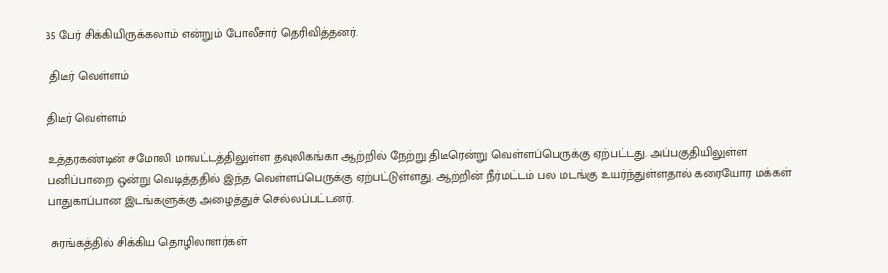35 பேர் சிக்கியிருக்கலாம் என்றும் போலீசார் தெரிவித்தனர்.

 திடீர் வெள்ளம்

திடீர் வெள்ளம்

உத்தரகண்டின் சமோலி மாவட்டத்திலுள்ள தவுலிகங்கா ஆற்றில் நேற்று திடீரென்று வெள்ளப்பெருக்கு ஏற்பட்டது. அப்பகுதியிலுள்ள பனிப்பாறை ஒன்று வெடித்ததில் இந்த வெள்ளப்பெருக்கு ஏற்பட்டுள்ளது. ஆற்றின் நீர்மட்டம் பல மடங்கு உயர்ந்துள்ளதால் கரையோர மக்கள் பாதுகாப்பான இடங்களுக்கு அழைத்துச் செல்லப்பட்டனர்.

 சுரங்கத்தில் சிக்கிய தொழிலாளர்கள்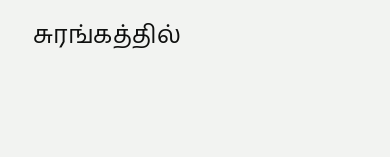சுரங்கத்தில்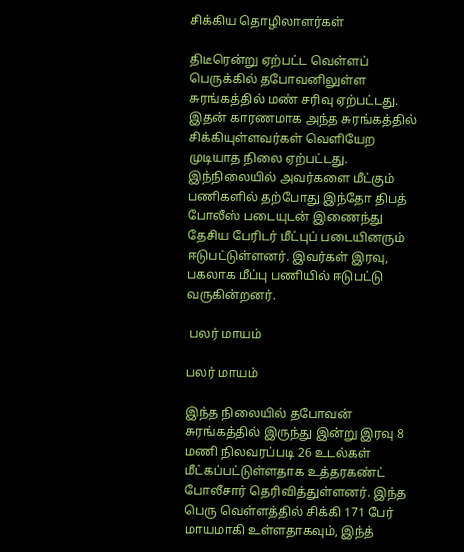சிக்கிய தொழிலாளர்கள்

திடீரென்று ஏற்பட்ட வெள்ளப் பெருக்கில் தபோவனிலுள்ள சுரங்கத்தில் மண் சரிவு ஏற்பட்டது. இதன் காரணமாக அந்த சுரங்கத்தில் சிக்கியுள்ளவர்கள் வெளியேற முடியாத நிலை ஏற்பட்டது. இந்நிலையில் அவர்களை மீட்கும் பணிகளில் தற்போது இந்தோ திபத் போலீஸ் படையுடன் இணைந்து தேசிய பேரிடர் மீட்புப் படையினரும் ஈடுபட்டுள்ளனர். இவர்கள் இரவு, பகலாக மீப்பு பணியில் ஈடுபட்டு வருகின்றனர்.

 பலர் மாயம்

பலர் மாயம்

இந்த நிலையில் தபோவன் சுரங்கத்தில் இருந்து இன்று இரவு 8 மணி நிலவரப்படி 26 உடல்கள் மீட்கப்பட்டுள்ளதாக உத்தரகண்ட் போலீசார் தெரிவித்துள்ளனர். இந்த பெரு வெள்ளத்தில் சிக்கி 171 பேர் மாயமாகி உள்ளதாகவும், இந்த்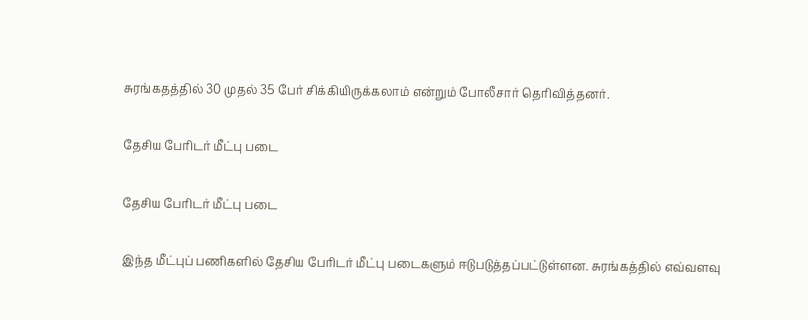சுரங்கதத்தில் 30 முதல் 35 பேர் சிக்கியிருக்கலாம் என்றும் போலீசார் தெரிவித்தனர்.

தேசிய பேரிடர் மீட்பு படை

தேசிய பேரிடர் மீட்பு படை

இந்த மீட்புப் பணிகளில் தேசிய பேரிடர் மீட்பு படைகளும் ஈடுபடுத்தப்பட்டுள்ளன. சுரங்கத்தில் எவ்வளவு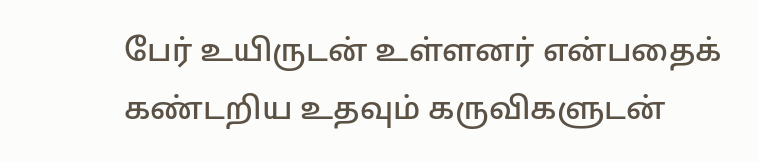பேர் உயிருடன் உள்ளனர் என்பதைக் கண்டறிய உதவும் கருவிகளுடன்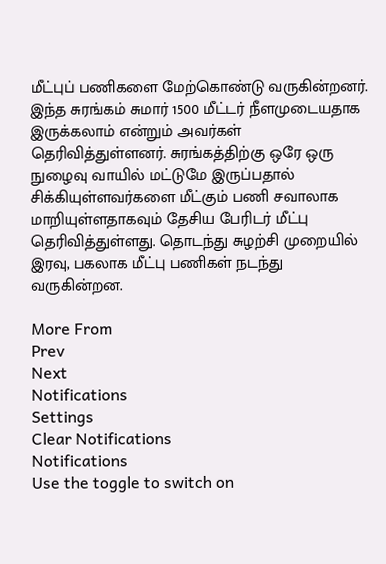மீட்புப் பணிகளை மேற்கொண்டு வருகின்றனர். இந்த சுரங்கம் சுமார் 1500 மீட்டர் நீளமுடையதாக இருக்கலாம் என்றும் அவர்கள் தெரிவித்துள்ளனர். சுரங்கத்திற்கு ஒரே ஒரு நுழைவு வாயில் மட்டுமே இருப்பதால் சிக்கியுள்ளவர்களை மீட்கும் பணி சவாலாக மாறியுள்ளதாகவும் தேசிய பேரிடர் மீட்பு தெரிவித்துள்ளது. தொடந்து சுழற்சி முறையில் இரவு, பகலாக மீட்பு பணிகள் நடந்து வருகின்றன.

More From
Prev
Next
Notifications
Settings
Clear Notifications
Notifications
Use the toggle to switch on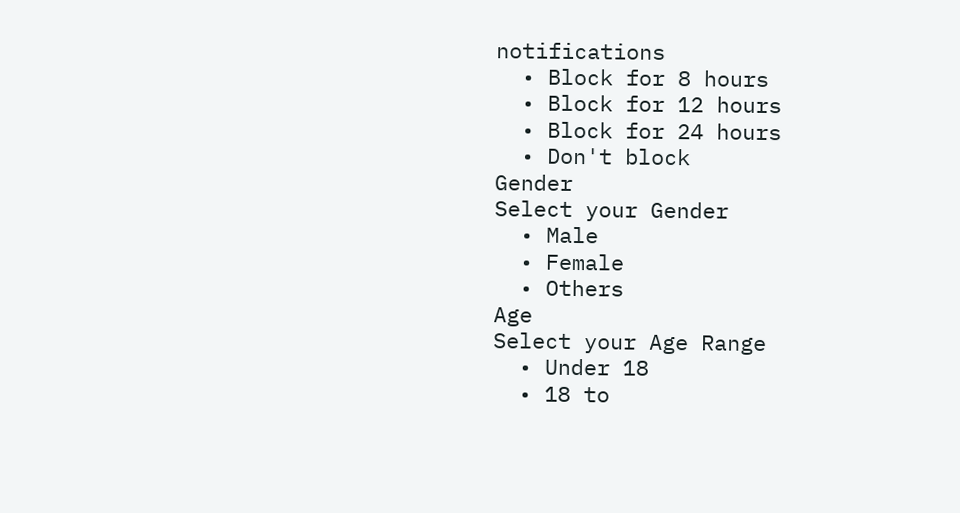notifications
  • Block for 8 hours
  • Block for 12 hours
  • Block for 24 hours
  • Don't block
Gender
Select your Gender
  • Male
  • Female
  • Others
Age
Select your Age Range
  • Under 18
  • 18 to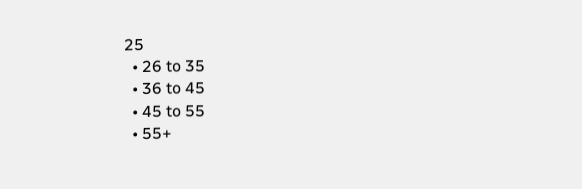25
  • 26 to 35
  • 36 to 45
  • 45 to 55
  • 55+